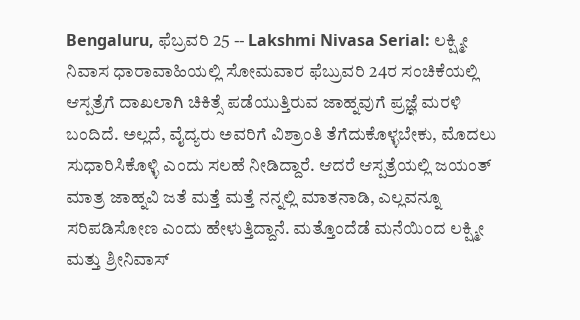Bengaluru, ಫೆಬ್ರವರಿ 25 -- Lakshmi Nivasa Serial: ಲಕ್ಷ್ಮೀ ನಿವಾಸ ಧಾರಾವಾಹಿಯಲ್ಲಿ ಸೋಮವಾರ ಫೆಬ್ರುವರಿ 24ರ ಸಂಚಿಕೆಯಲ್ಲಿ ಆಸ್ಪತ್ರೆಗೆ ದಾಖಲಾಗಿ ಚಿಕಿತ್ಸೆ ಪಡೆಯುತ್ತಿರುವ ಜಾಹ್ನವುಗೆ ಪ್ರಜ್ಞೆ ಮರಳಿ ಬಂದಿದೆ. ಅಲ್ಲದೆ, ವೈದ್ಯರು ಅವರಿಗೆ ವಿಶ್ರಾಂತಿ ತೆಗೆದುಕೊಳ್ಳಬೇಕು, ಮೊದಲು ಸುಧಾರಿಸಿಕೊಳ್ಳಿ ಎಂದು ಸಲಹೆ ನೀಡಿದ್ದಾರೆ. ಆದರೆ ಆಸ್ಪತ್ರೆಯಲ್ಲಿ ಜಯಂತ್ ಮಾತ್ರ ಜಾಹ್ನವಿ ಜತೆ ಮತ್ತೆ ಮತ್ತೆ ನನ್ನಲ್ಲಿ ಮಾತನಾಡಿ, ಎಲ್ಲವನ್ನೂ ಸರಿಪಡಿಸೋಣ ಎಂದು ಹೇಳುತ್ತಿದ್ದಾನೆ. ಮತ್ತೊಂದೆಡೆ ಮನೆಯಿಂದ ಲಕ್ಷ್ಮೀ ಮತ್ತು ಶ್ರೀನಿವಾಸ್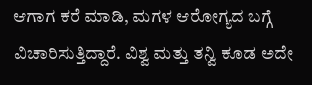ಆಗಾಗ ಕರೆ ಮಾಡಿ, ಮಗಳ ಆರೋಗ್ಯದ ಬಗ್ಗೆ ವಿಚಾರಿಸುತ್ತಿದ್ದಾರೆ. ವಿಶ್ವ ಮತ್ತು ತನ್ವಿ ಕೂಡ ಅದೇ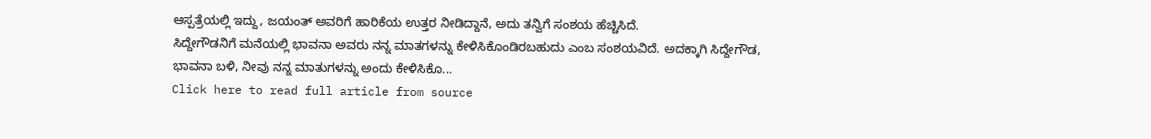ಆಸ್ಪತ್ರೆಯಲ್ಲಿ ಇದ್ದು, ಜಯಂತ್ ಅವರಿಗೆ ಹಾರಿಕೆಯ ಉತ್ತರ ನೀಡಿದ್ದಾನೆ, ಅದು ತನ್ವಿಗೆ ಸಂಶಯ ಹೆಚ್ಚಿಸಿದೆ.
ಸಿದ್ದೇಗೌಡನಿಗೆ ಮನೆಯಲ್ಲಿ ಭಾವನಾ ಅವರು ನನ್ನ ಮಾತಗಳನ್ನು ಕೇಳಿಸಿಕೊಂಡಿರಬಹುದು ಎಂಬ ಸಂಶಯವಿದೆ. ಅದಕ್ಕಾಗಿ ಸಿದ್ದೇಗೌಡ, ಭಾವನಾ ಬಳಿ, ನೀವು ನನ್ನ ಮಾತುಗಳನ್ನು ಅಂದು ಕೇಳಿಸಿಕೊ...
Click here to read full article from source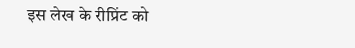इस लेख के रीप्रिंट को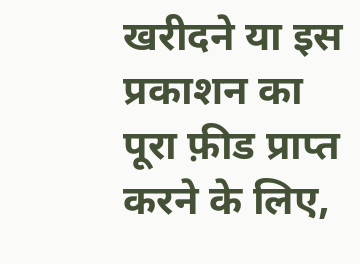खरीदने या इस प्रकाशन का पूरा फ़ीड प्राप्त करने के लिए,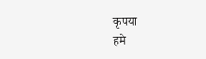कृपया
हमे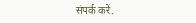संपर्क करें.